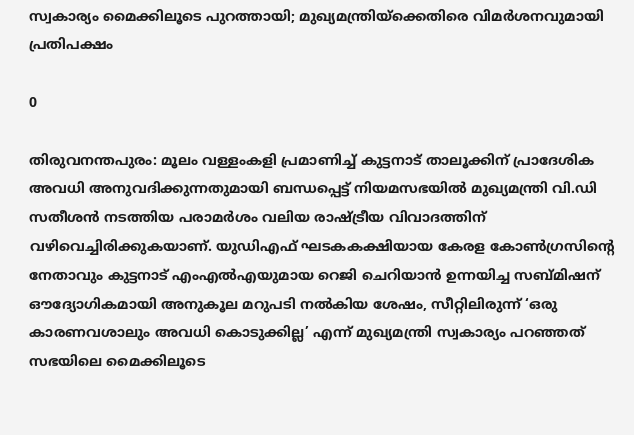സ്വകാര്യം മൈക്കിലൂടെ പുറത്തായി; മുഖ്യമന്ത്രിയ്‌ക്കെതിരെ വിമര്‍ശനവുമായി പ്രതിപക്ഷം

0

തിരുവനന്തപുരം: മൂലം വള്ളംകളി പ്രമാണിച്ച് കുട്ടനാട് താലൂക്കിന് പ്രാദേശിക അവധി അനുവദിക്കുന്നതുമായി ബന്ധപ്പെട്ട് നിയമസഭയില്‍ മുഖ്യമന്ത്രി വി.ഡി സതീശന്‍ നടത്തിയ പരാമര്‍ശം വലിയ രാഷ്ട്രീയ വിവാദത്തിന് വഴിവെച്ചിരിക്കുകയാണ്. യുഡിഎഫ് ഘടകകക്ഷിയായ കേരള കോണ്‍ഗ്രസിന്റെ നേതാവും കുട്ടനാട് എംഎല്‍എയുമായ റെജി ചെറിയാന്‍ ഉന്നയിച്ച സബ്മിഷന് ഔദ്യോഗികമായി അനുകൂല മറുപടി നല്‍കിയ ശേഷം, സീറ്റിലിരുന്ന് ‘ഒരു കാരണവശാലും അവധി കൊടുക്കില്ല’ എന്ന് മുഖ്യമന്ത്രി സ്വകാര്യം പറഞ്ഞത് സഭയിലെ മൈക്കിലൂടെ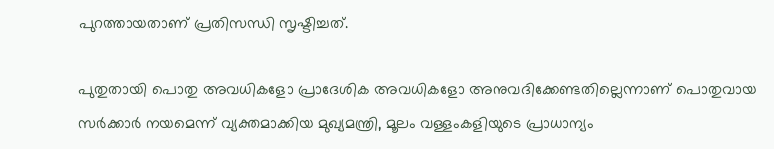പുറത്തായതാണ് പ്രതിസന്ധി സൃഷ്ടിച്ചത്.

പുതുതായി പൊതു അവധികളോ പ്രാദേശിക അവധികളോ അനുവദിക്കേണ്ടതില്ലെന്നാണ് പൊതുവായ സര്‍ക്കാര്‍ നയമെന്ന് വ്യക്തമാക്കിയ മുഖ്യമന്ത്രി, മൂലം വള്ളംകളിയുടെ പ്രാധാന്യം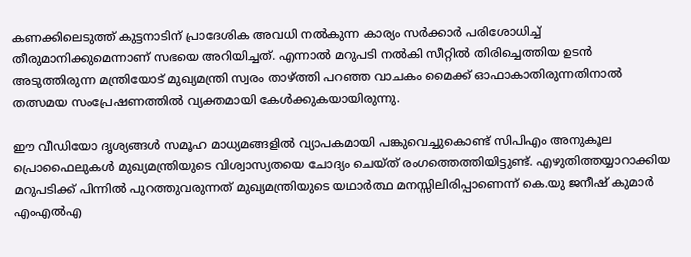കണക്കിലെടുത്ത് കുട്ടനാടിന് പ്രാദേശിക അവധി നല്‍കുന്ന കാര്യം സര്‍ക്കാര്‍ പരിശോധിച്ച് തീരുമാനിക്കുമെന്നാണ് സഭയെ അറിയിച്ചത്. എന്നാല്‍ മറുപടി നല്‍കി സീറ്റില്‍ തിരിച്ചെത്തിയ ഉടന്‍ അടുത്തിരുന്ന മന്ത്രിയോട് മുഖ്യമന്ത്രി സ്വരം താഴ്ത്തി പറഞ്ഞ വാചകം മൈക്ക് ഓഫാകാതിരുന്നതിനാല്‍ തത്സമയ സംപ്രേഷണത്തില്‍ വ്യക്തമായി കേള്‍ക്കുകയായിരുന്നു.

ഈ വീഡിയോ ദൃശ്യങ്ങള്‍ സമൂഹ മാധ്യമങ്ങളില്‍ വ്യാപകമായി പങ്കുവെച്ചുകൊണ്ട് സിപിഎം അനുകൂല പ്രൊഫൈലുകള്‍ മുഖ്യമന്ത്രിയുടെ വിശ്വാസ്യതയെ ചോദ്യം ചെയ്ത് രംഗത്തെത്തിയിട്ടുണ്ട്. എഴുതിത്തയ്യാറാക്കിയ മറുപടിക്ക് പിന്നില്‍ പുറത്തുവരുന്നത് മുഖ്യമന്ത്രിയുടെ യഥാര്‍ത്ഥ മനസ്സിലിരിപ്പാണെന്ന് കെ.യു ജനീഷ് കുമാര്‍ എംഎല്‍എ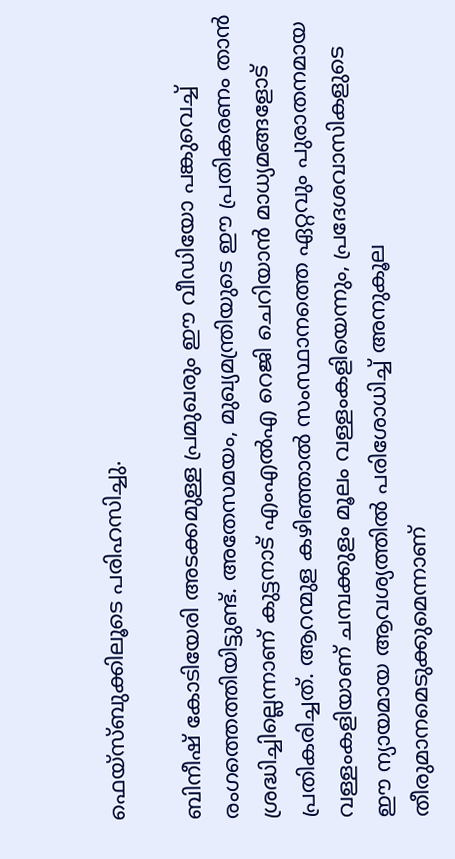ഫെയ്സ്ബുക്കിലൂടെ പരിഹസിച്ചു.

ബിനീഷ് കോടിയേരി അടക്കമുള്ള പ്രമുഖരും ഈ വീഡിയോ പങ്കുവെച്ച് രംഗത്തെത്തിയിട്ടുണ്ട്. അതേസമയം, മുഖ്യമന്ത്രിയുടെ ഈ പ്രതികരണം താന്‍ ശ്രദ്ധിച്ചില്ലെന്നാണ് കുട്ടനാട് എംഎല്‍എ റെജി ചെറിയാന്‍ മാധ്യമങ്ങളോട് പ്രതികരിച്ചത്. ആറന്മുള കഴിഞ്ഞാല്‍ സംസ്ഥാനത്തെ ഏറ്റവും പുരാതനമായ വള്ളംകളിയാണ് ചമ്പക്കുളം മൂലം വള്ളംകളിയെന്നും, പ്രദേശവാസികളുടെ ഈ ന്യായമായ ആവശ്യത്തില്‍ പരിശോധിച്ച് അനുകൂല തീരുമാനമെടുക്കുമെന്നാണ്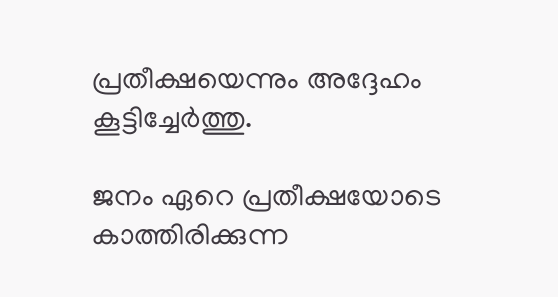പ്രതീക്ഷയെന്നും അദ്ദേഹം കൂട്ടിച്ചേര്‍ത്തു.

ജനം ഏറെ പ്രതീക്ഷയോടെ കാത്തിരിക്കുന്ന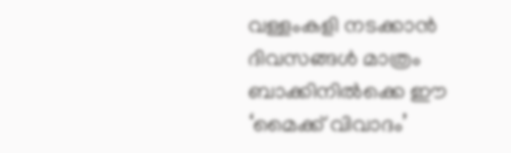വള്ളംകളി നടക്കാന്‍ ദിവസങ്ങള്‍ മാത്രം ബാക്കിനില്‍ക്കെ ഈ ‘മൈക്ക് വിവാദം’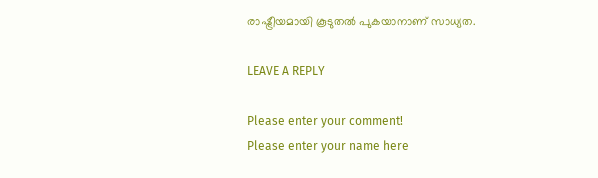രാഷ്ട്രീയമായി കൂടുതല്‍ പുകയാനാണ് സാധ്യത.

LEAVE A REPLY

Please enter your comment!
Please enter your name here